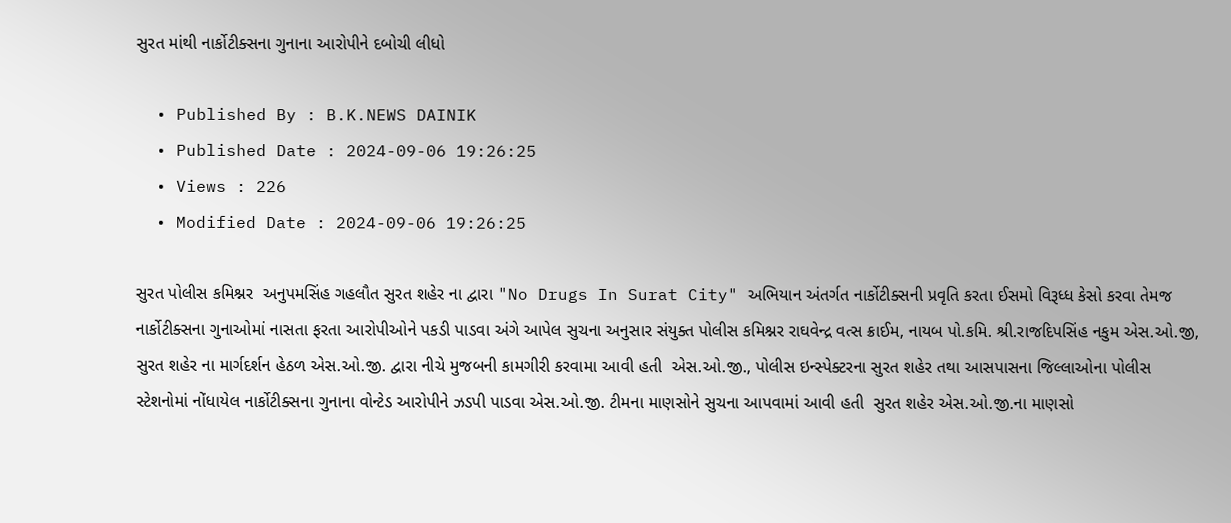સુરત માંથી નાર્કોટીક્સના ગુનાના આરોપીને દબોચી લીધો

  • Published By : B.K.NEWS DAINIK
  • Published Date : 2024-09-06 19:26:25
  • Views : 226
  • Modified Date : 2024-09-06 19:26:25

સુરત પોલીસ કમિશ્નર  અનુપમસિંહ ગહલૌત સુરત શહેર ના દ્વારા "No Drugs In Surat City" અભિયાન અંતર્ગત નાર્કોટીક્સની પ્રવૃતિ કરતા ઈસમો વિરૂધ્ધ કેસો કરવા તેમજ નાર્કોટીક્સના ગુનાઓમાં નાસતા ફરતા આરોપીઓને પકડી પાડવા અંગે આપેલ સુચના અનુસાર સંયુક્ત પોલીસ કમિશ્નર રાઘવેન્દ્ર વત્સ ક્રાઈમ, નાયબ પો.કમિ. શ્રી.રાજદિપસિંહ નકુમ એસ.ઓ.જી, સુરત શહેર ના માર્ગદર્શન હેઠળ એસ.ઓ.જી. દ્વારા નીચે મુજબની કામગીરી કરવામા આવી હતી  એસ.ઓ.જી., પોલીસ ઇન્સ્પેક્ટરના સુરત શહેર તથા આસપાસના જિલ્લાઓના પોલીસ સ્ટેશનોમાં નોંધાયેલ નાર્કોટીક્સના ગુનાના વોન્ટેડ આરોપીને ઝડપી પાડવા એસ.ઓ.જી. ટીમના માણસોને સુચના આપવામાં આવી હતી  સુરત શહેર એસ.ઓ.જી.ના માણસો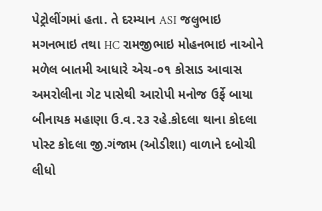પેટ્રોલીંગમાં હતા. તે દરમ્યાન ASI જલુભાઇ મગનભાઇ તથા HC રામજીભાઇ મોહનભાઇ નાઓને મળેલ બાતમી આધારે એચ-૦૧ કોસાડ આવાસ અમરોલીના ગેટ પાસેથી આરોપી મનોજ ઉર્ફે બાયા બીનાયક મહાણા ઉ.વ.૨૩ રહે.કોદલા થાના કોદલા પોસ્ટ કોદલા જી.ગંજામ (ઓડીશા) વાળાને દબોચી લીધો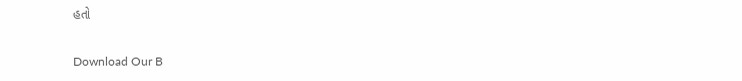હતો

Download Our B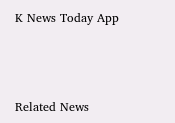K News Today App



Related News